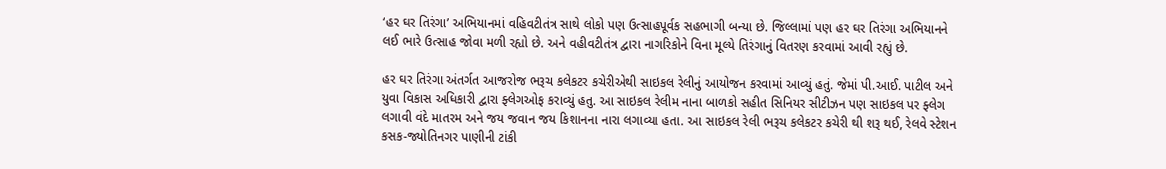‘હર ઘર તિરંગા’ અભિયાનમાં વહિવટીતંત્ર સાથે લોકો પણ ઉત્સાહપૂર્વક સહભાગી બન્યા છે. જિલ્લામાં પણ હર ઘર તિરંગા અભિયાનને લઈ ભારે ઉત્સાહ જોવા મળી રહ્યો છે. અને વહીવટીતંત્ર દ્વારા નાગરિકોને વિના મૂલ્યે તિરંગાનું વિતરણ કરવામાં આવી રહ્યું છે.

હર ઘર તિરંગા અંતર્ગત આજરોજ ભરૂચ કલેકટર કચેરીએથી સાઇકલ રેલીનું આયોજન કરવામાં આવ્યું હતું. જેમાં પી.આઈ. પાટીલ અને યુવા વિકાસ અધિકારી દ્વારા ફ્લેગઓફ કરાવ્યું હતુ. આ સાઇકલ રેલીમ નાના બાળકો સહીત સિનિયર સીટીઝન પણ સાઇકલ પર ફ્લેગ લગાવી વંદે માતરમ અને જય જવાન જય કિશાનના નારા લગાવ્યા હતા. આ સાઇકલ રેલી ભરૂચ કલેકટર કચેરી થી શરૂ થઈ, રેલવે સ્ટેશન કસક-જ્યોતિનગર પાણીની ટાંકી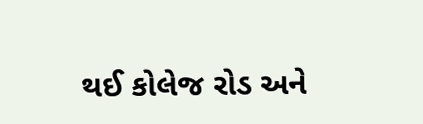થઈ કોલેજ રોડ અને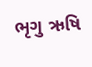ભૃગુ ઋષિ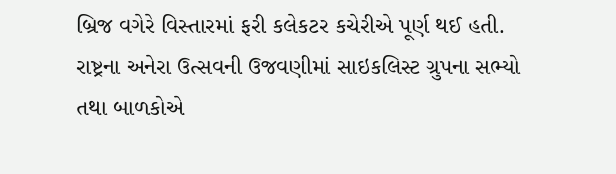બ્રિજ વગેરે વિસ્તારમાં ફરી કલેકટર કચેરીએ પૂર્ણ થઈ હતી. રાષ્ટ્રના અનેરા ઉત્સવની ઉજવણીમાં સાઇકલિસ્ટ ગ્રુપના સભ્યો તથા બાળકોએ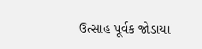ઉત્સાહ પૂર્વક જોડાયા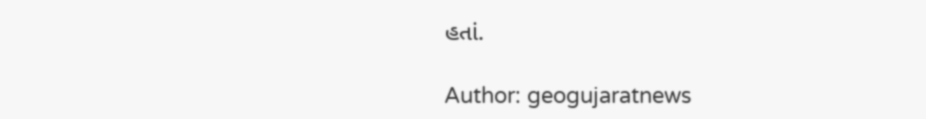હતાં.

Author: geogujaratnews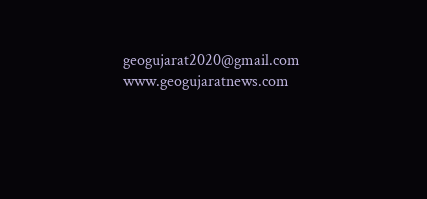geogujarat2020@gmail.com www.geogujaratnews.com